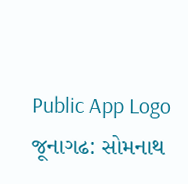Public App Logo
જૂનાગઢ: સોમનાથ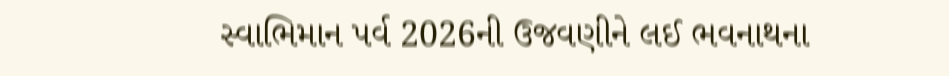સ્વાભિમાન પર્વ 2026ની ઉજવણીને લઈ ભવનાથના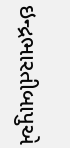ઇન્દ્રભારતીબાપુએ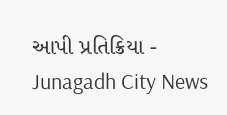આપી પ્રતિક્રિયા - Junagadh City News